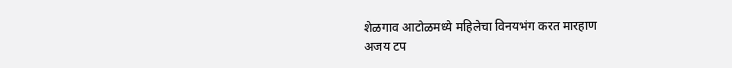शेळगाव आटोळमध्ये महिलेचा विनयभंग करत मारहाण
अजय टप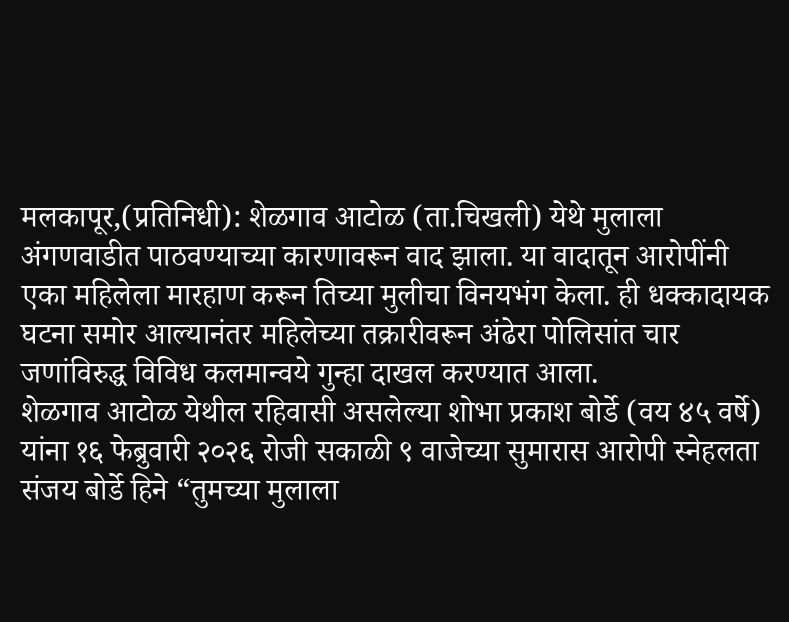मलकापूर,(प्रतिनिधी): शेळगाव आटोळ (ता.चिखली) येथे मुलाला अंगणवाडीत पाठवण्याच्या कारणावरून वाद झाला. या वादातून आरोपींनी एका महिलेला मारहाण करून तिच्या मुलीचा विनयभंग केला. ही धक्कादायक घटना समोर आल्यानंतर महिलेच्या तक्रारीवरून अंढेरा पोलिसांत चार जणांविरुद्ध विविध कलमान्वये गुन्हा दाखल करण्यात आला.
शेळगाव आटोळ येथील रहिवासी असलेल्या शोभा प्रकाश बोर्डे (वय ४५ वर्षे) यांना १६ फेब्रुवारी २०२६ रोजी सकाळी ९ वाजेच्या सुमारास आरोपी स्नेहलता संजय बोर्डे हिने “तुमच्या मुलाला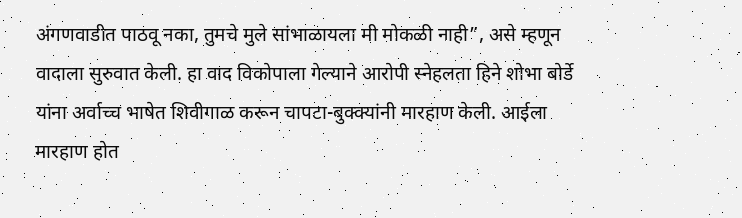अंगणवाडीत पाठवू नका, तुमचे मुले सांभाळायला मी मोकळी नाही”, असे म्हणून वादाला सुरुवात केली. हा वाद विकोपाला गेल्याने आरोपी स्नेहलता हिने शोभा बोर्डे यांना अर्वाच्च भाषेत शिवीगाळ करून चापटा-बुक्क्यांनी मारहाण केली. आईला मारहाण होत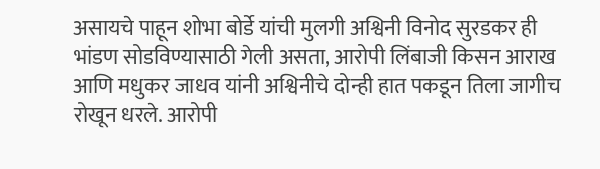असायचे पाहून शोभा बोर्डे यांची मुलगी अश्विनी विनोद सुरडकर ही भांडण सोडविण्यासाठी गेली असता, आरोपी लिंबाजी किसन आराख आणि मधुकर जाधव यांनी अश्विनीचे दोन्ही हात पकडून तिला जागीच रोखून धरले. आरोपी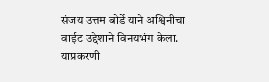संजय उत्तम बोर्डे याने अश्विनीचा वाईट उद्देशाने विनयभंग केला.
याप्रकरणी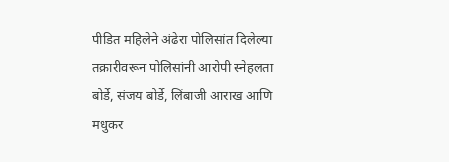पीडित महिलेने अंढेरा पोलिसांत दिलेल्या तक्रारीवरून पोलिसांनी आरोपी स्नेहलता बोर्डे, संजय बोर्डे, लिंबाजी आराख आणि मधुकर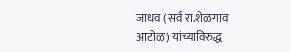जाधव (सर्व रा.शेळगाव आटोळ) यांच्याविरुद्ध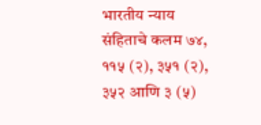भारतीय न्याय संहिताचे कलम ७४, ११५ (२), ३५१ (२), ३५२ आणि ३ (५)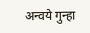अन्वये गुन्हा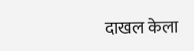दाखल केला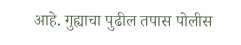आहे. गुह्याचा पुढील तपास पोलीस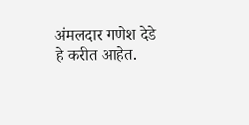अंमलदार गणेश देडे हे करीत आहेत.